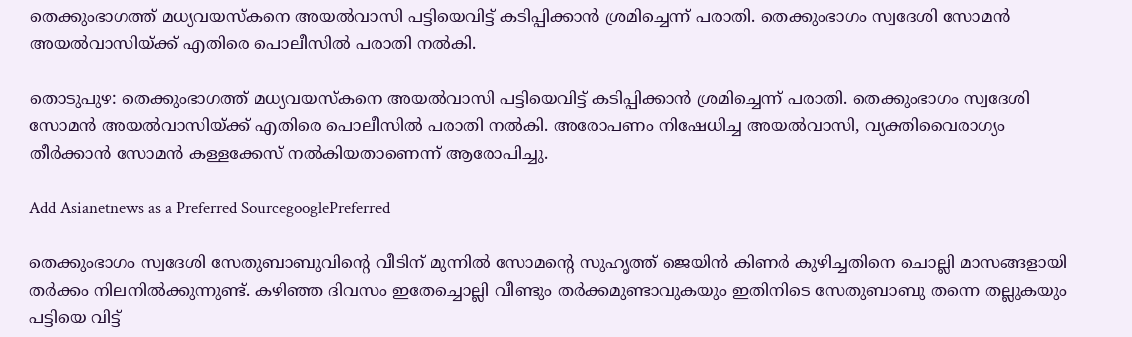തെക്കുംഭാഗത്ത് മധ്യവയസ്കനെ അയൽവാസി പട്ടിയെവിട്ട് കടിപ്പിക്കാൻ ശ്രമിച്ചെന്ന് പരാതി. തെക്കുംഭാഗം സ്വദേശി സോമൻ അയൽവാസിയ്ക്ക് എതിരെ പൊലീസിൽ പരാതി നൽകി.

തൊടുപുഴ: തെക്കുംഭാഗത്ത് മധ്യവയസ്കനെ അയൽവാസി പട്ടിയെവിട്ട് കടിപ്പിക്കാൻ ശ്രമിച്ചെന്ന് പരാതി. തെക്കുംഭാഗം സ്വദേശി സോമൻ അയൽവാസിയ്ക്ക് എതിരെ പൊലീസിൽ പരാതി നൽകി. അരോപണം നിഷേധിച്ച അയൽവാസി, വ്യക്തിവൈരാഗ്യം തീർക്കാൻ സോമൻ കള്ളക്കേസ് നൽകിയതാണെന്ന് ആരോപിച്ചു.

Add Asianetnews as a Preferred SourcegooglePreferred

തെക്കുംഭാഗം സ്വദേശി സേതുബാബുവിന്‍റെ വീടിന് മുന്നിൽ സോമന്‍റെ സുഹൃത്ത് ജെയിൻ കിണർ കുഴിച്ചതിനെ ചൊല്ലി മാസങ്ങളായി തർക്കം നിലനി‌ൽക്കുന്നുണ്ട്. കഴിഞ്ഞ ദിവസം ഇതേച്ചൊല്ലി വീണ്ടും തർക്കമുണ്ടാവുകയും ഇതിനിടെ സേതുബാബു തന്നെ തല്ലുകയും പട്ടിയെ വിട്ട്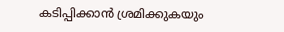കടിപ്പിക്കാൻ ശ്രമിക്കുകയും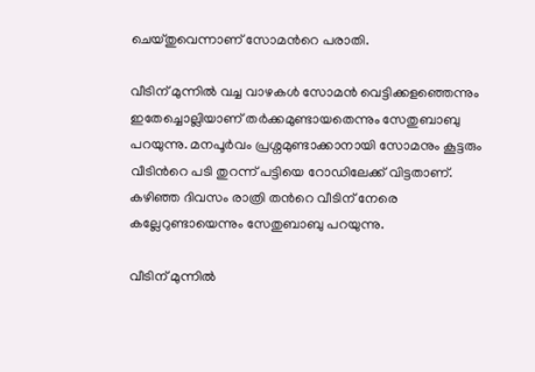ചെയ്തുവെന്നാണ് സോമന്‍റെ പരാതി.

വീടിന് മുന്നിൽ വച്ച വാഴകൾ സോമൻ വെട്ടിക്കളഞ്ഞെന്നും ഇതേച്ചൊല്ലിയാണ് തർക്കമുണ്ടായതെന്നും സേതുബാബു പറയുന്നു. മനപൂർവം പ്രശ്നമുണ്ടാക്കാനായി സോമനും കൂട്ടരും വീടിന്‍റെ പടി തുറന്ന് പട്ടിയെ റോഡിലേക്ക് വിട്ടതാണ്. കഴിഞ്ഞ ദിവസം രാത്രി തന്‍റെ വീടിന് നേരെ കല്ലേറുണ്ടായെന്നും സേതുബാബു പറയുന്നു.

വീടിന് മുന്നിൽ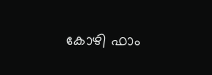കോഴി ഫാം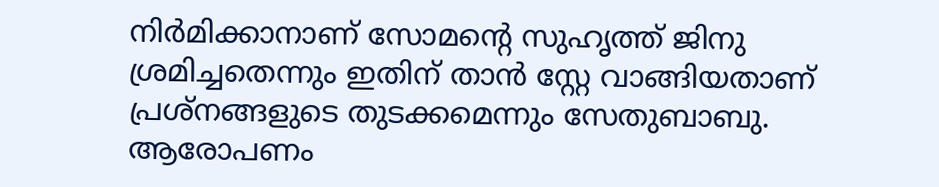നിർമിക്കാനാണ് സോമന്‍റെ സുഹൃത്ത് ജിനു ശ്രമിച്ചതെന്നും ഇതിന് താൻ സ്റ്റേ വാങ്ങിയതാണ് പ്രശ്നങ്ങളുടെ തുടക്കമെന്നും സേതുബാബു. ആരോപണം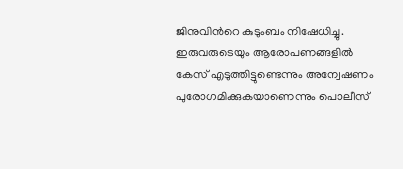ജിനുവിന്‍റെ കുടുംബം നിഷേധിച്ചു. ഇരുവരുടെയും ആരോപണങ്ങളിൽ കേസ് എടുത്തിട്ടുണ്ടെന്നും അന്വേഷണം പുരോഗമിക്കുകയാണെന്നും പൊലീസ്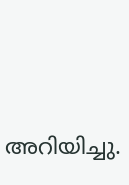അറിയിച്ചു.